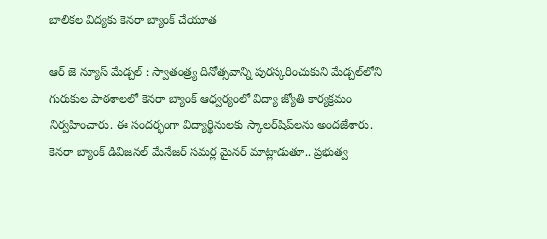బాలికల విద్యకు కెనరా బ్యాంక్‌ చేయూత

ఆర్ జె న్యూస్ మేడ్చల్ : స్వాతంత్ర్య దినోత్సవాన్ని పురస్కరించుకుని మేడ్చల్‌లోని గురుకుల పాఠశాలలో కెనరా బ్యాంక్‌ ఆధ్వర్యంలో విద్యా జ్యోతి కార్యక్రమం నిర్వహించారు. ఈ సందర్భంగా విద్యార్థినులకు స్కాలర్‌షిప్‌లను అందజేశారు. కెనరా బ్యాంక్‌ డివిజనల్‌ మేనేజర్‌ సమర్ల మైనర్‌ మాట్లాడుతూ.. ప్రభుత్వ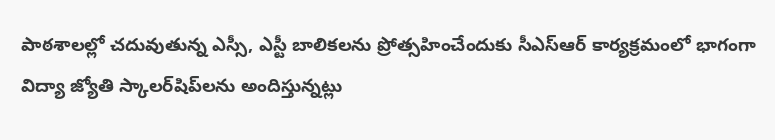పాఠశాలల్లో చదువుతున్న ఎస్సీ, ఎస్టీ బాలికలను ప్రోత్సహించేందుకు సీఎస్‌ఆర్‌ కార్యక్రమంలో భాగంగా విద్యా జ్యోతి స్కాలర్‌షిప్‌లను అందిస్తున్నట్లు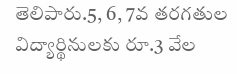తెలిపారు.5, 6, 7వ తరగతుల విద్యార్థినులకు రూ.3 వేల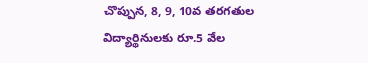చొప్పున, 8, 9, 10వ తరగతుల విద్యార్థినులకు రూ.5 వేల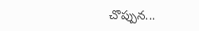చొప్పున...